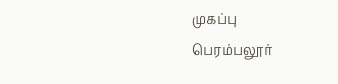முகப்பு
பெரம்பலூர்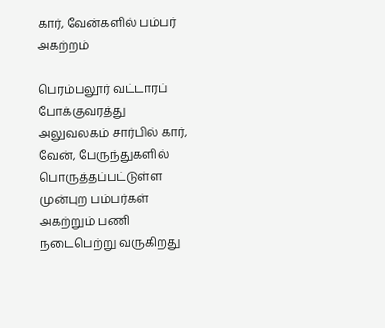கார், வேன்களில் பம்பர் அகற்றம்

பெரம்பலூர் வட்டாரப் போக்குவரத்து அலுவலகம் சார்பில் கார், வேன், பேருந்துகளில் பொருத்தப்பட்டுள்ள முன்புற பம்பர்கள் அகற்றும் பணி நடைபெற்று வருகிறது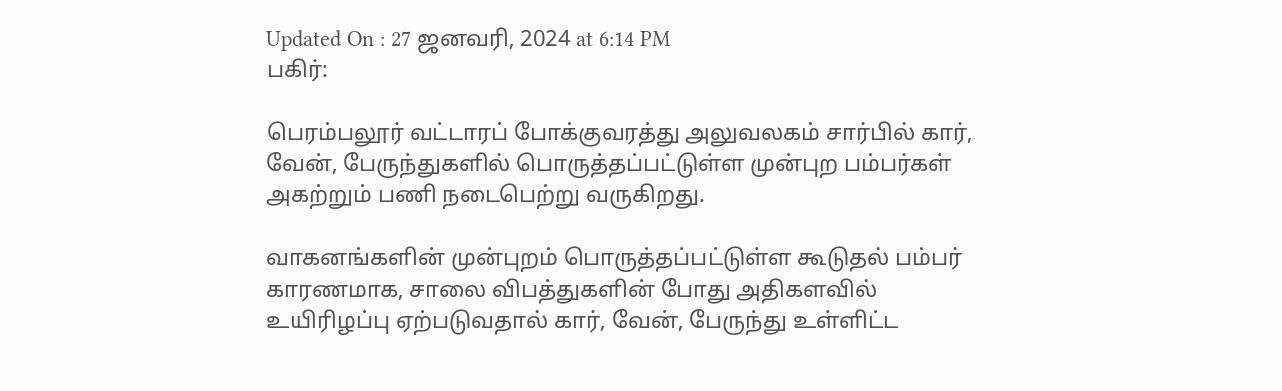Updated On : 27 ஜனவரி, 2024 at 6:14 PM
பகிர்:

பெரம்பலூர் வட்டாரப் போக்குவரத்து அலுவலகம் சார்பில் கார், வேன், பேருந்துகளில் பொருத்தப்பட்டுள்ள முன்புற பம்பர்கள் அகற்றும் பணி நடைபெற்று வருகிறது.

வாகனங்களின் முன்புறம் பொருத்தப்பட்டுள்ள கூடுதல் பம்பர் காரணமாக, சாலை விபத்துகளின் போது அதிகளவில் உயிரிழப்பு ஏற்படுவதால் கார், வேன், பேருந்து உள்ளிட்ட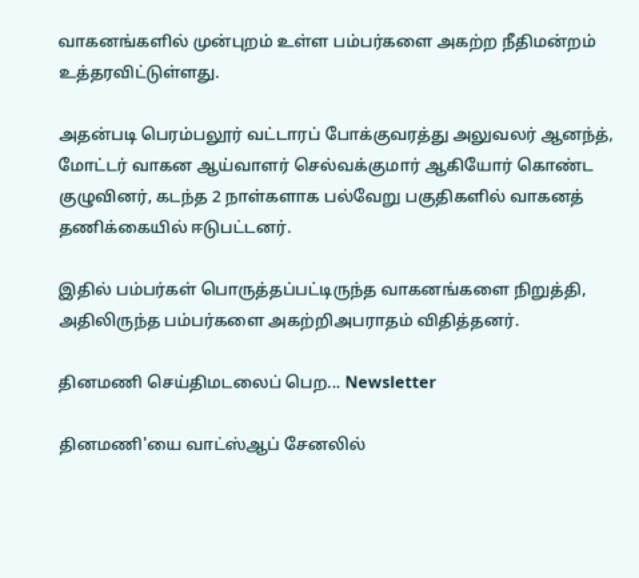வாகனங்களில் முன்புறம் உள்ள பம்பர்களை அகற்ற நீதிமன்றம் உத்தரவிட்டுள்ளது.

அதன்படி பெரம்பலூர் வட்டாரப் போக்குவரத்து அலுவலர் ஆனந்த், மோட்டர் வாகன ஆய்வாளர் செல்வக்குமார் ஆகியோர் கொண்ட குழுவினர், கடந்த 2 நாள்களாக பல்வேறு பகுதிகளில் வாகனத் தணிக்கையில் ஈடுபட்டனர்.

இதில் பம்பர்கள் பொருத்தப்பட்டிருந்த வாகனங்களை நிறுத்தி, அதிலிருந்த பம்பர்களை அகற்றிஅபராதம் விதித்தனர்.

தினமணி செய்திமடலைப் பெற... Newsletter

தினமணி'யை வாட்ஸ்ஆப் சேனலில்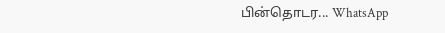பின்தொடர... WhatsApp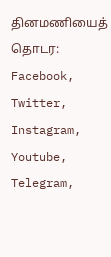தினமணியைத் தொடர: Facebook, Twitter, Instagram, Youtube, Telegram,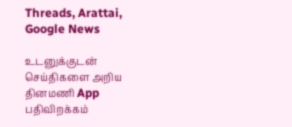Threads, Arattai, Google News

உடனுக்குடன் செய்திகளை அறிய தினமணி App பதிவிறக்கம்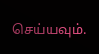செய்யவும்.